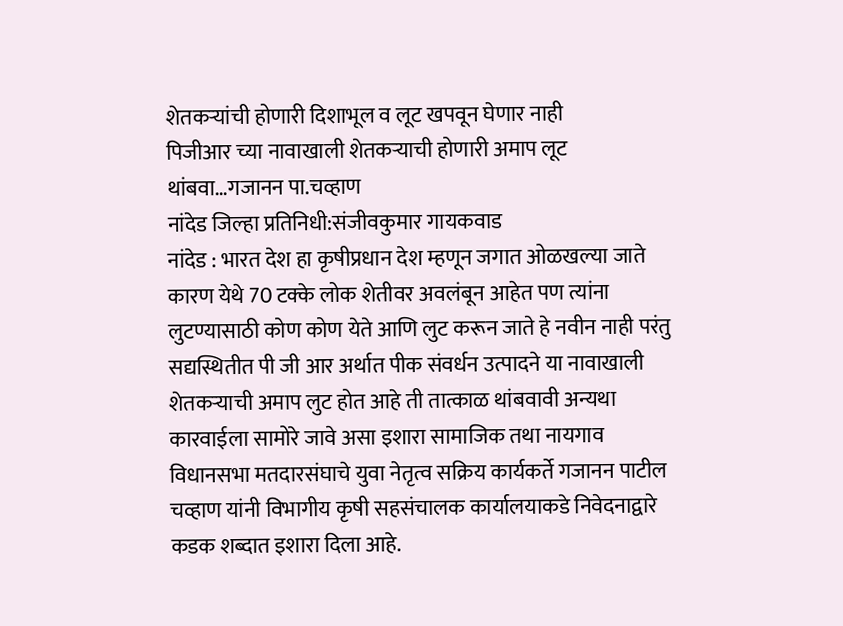शेतकऱ्यांची होणारी दिशाभूल व लूट खपवून घेणार नाही
पिजीआर च्या नावाखाली शेतकऱ्याची होणारी अमाप लूट थांबवा…गजानन पा.चव्हाण
नांदेड जिल्हा प्रतिनिधी:संजीवकुमार गायकवाड
नांदेड : भारत देश हा कृषीप्रधान देश म्हणून जगात ओळखल्या जाते कारण येथे 70 टक्के लोक शेतीवर अवलंबून आहेत पण त्यांना लुटण्यासाठी कोण कोण येते आणि लुट करून जाते हे नवीन नाही परंतु सद्यस्थितीत पी जी आर अर्थात पीक संवर्धन उत्पादने या नावाखाली शेतकऱ्याची अमाप लुट होत आहे ती तात्काळ थांबवावी अन्यथा कारवाईला सामोरे जावे असा इशारा सामाजिक तथा नायगाव विधानसभा मतदारसंघाचे युवा नेतृत्व सक्रिय कार्यकर्ते गजानन पाटील चव्हाण यांनी विभागीय कृषी सहसंचालक कार्यालयाकडे निवेदनाद्वारे कडक शब्दात इशारा दिला आहे.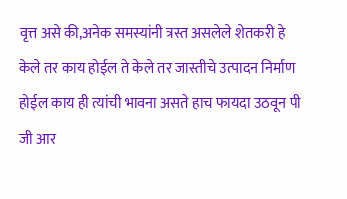वृत्त असे की,अनेक समस्यांनी त्रस्त असलेले शेतकरी हे केले तर काय होईल ते केले तर जास्तीचे उत्पादन निर्माण होईल काय ही त्यांची भावना असते हाच फायदा उठवून पी जी आर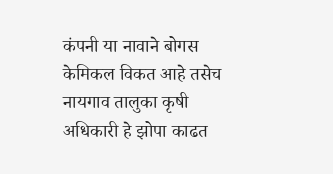कंपनी या नावाने बोगस केमिकल विकत आहे तसेच नायगाव तालुका कृषी अधिकारी हे झोपा काढत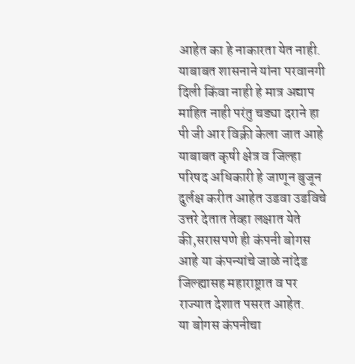आहेत का हे नाकारता येत नाही.
याबाबत शासनाने यांना परवानगी दिली किंवा नाही हे मात्र अद्याप माहित नाही परंतु चड्या दराने हा पी जी आर विक्री केला जात आहे याबाबत कृषी क्षेत्र व जिल्हा परिषद अधिकारी हे जाणून बुजून दुर्लक्ष करीत आहेत उडवा उडविचे उत्तरे देतात तेव्हा लक्षात येते की,सरासपणे ही कंपनी बोगस आहे या कंपन्यांचे जाळे नांदेड जिल्ह्यासह महाराष्ट्रात व पर राज्यात देशात पसरत आहेत.
या बोगस कंपनीचा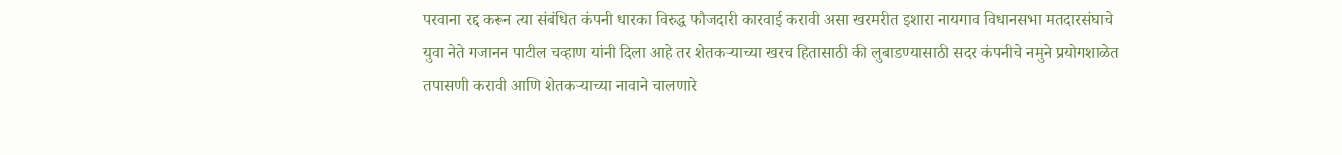परवाना रद्द करून त्या संबंधित कंपनी धारका विरुद्ध फौजदारी कारवाई करावी असा खरमरीत इशारा नायगाव विधानसभा मतदारसंघाचे युवा नेते गजानन पाटील चव्हाण यांनी दिला आहे तर शेतकऱ्याच्या खरच हितासाठी की लुबाडण्यासाठी सदर कंपनीचे नमुने प्रयोगशाळेत तपासणी करावी आणि शेतकऱ्याच्या नावाने चालणारे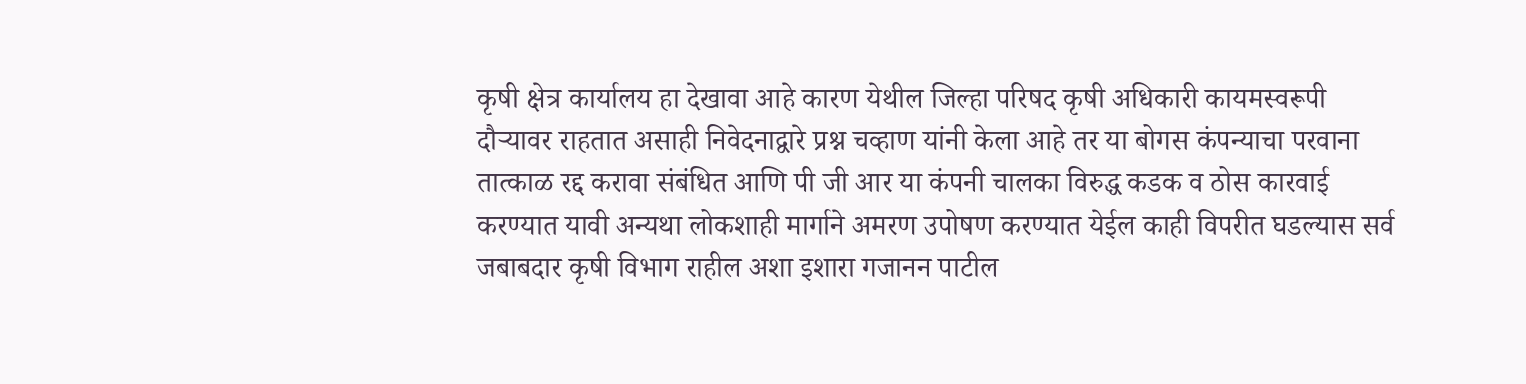कृषी क्षेत्र कार्यालय हा देखावा आहे कारण येथील जिल्हा परिषद कृषी अधिकारी कायमस्वरूपी दौऱ्यावर राहतात असाही निवेदनाद्वारे प्रश्न चव्हाण यांनी केला आहे तर या बोगस कंपन्याचा परवाना तात्काळ रद्द करावा संबंधित आणि पी जी आर या कंपनी चालका विरुद्ध कडक व ठोस कारवाई करण्यात यावी अन्यथा लोकशाही मार्गाने अमरण उपोषण करण्यात येईल काही विपरीत घडल्यास सर्व जबाबदार कृषी विभाग राहील अशा इशारा गजानन पाटील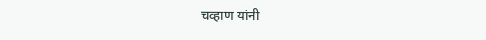चव्हाण यांनी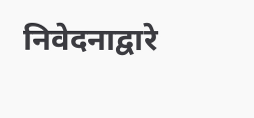निवेदनाद्वारे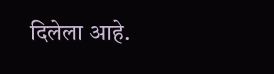दिलेला आहे.